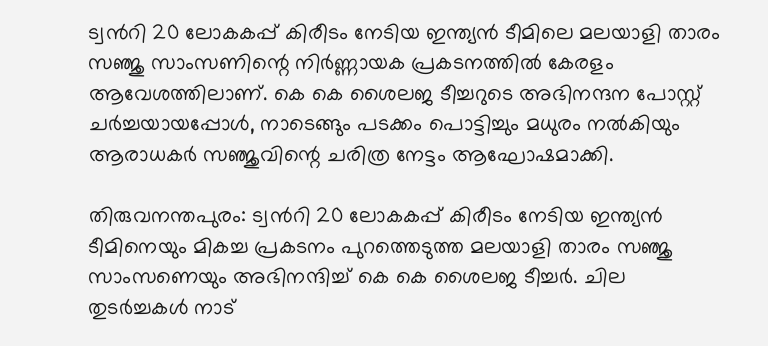ട്വന്‍റി 20 ലോകകപ്പ് കിരീടം നേടിയ ഇന്ത്യൻ ടീമിലെ മലയാളി താരം സഞ്ജു സാംസണിന്റെ നിർണ്ണായക പ്രകടനത്തിൽ കേരളം ആവേശത്തിലാണ്. കെ കെ ശൈലജ ടീച്ചറുടെ അഭിനന്ദന പോസ്റ്റ് ചർച്ചയായപ്പോൾ, നാടെങ്ങും പടക്കം പൊട്ടിച്ചും മധുരം നൽകിയും ആരാധകർ സഞ്ജുവിന്റെ ചരിത്ര നേട്ടം ആഘോഷമാക്കി.

തിരുവനന്തപുരം: ട്വന്‍റി 20 ലോകകപ്പ് കിരീടം നേടിയ ഇന്ത്യൻ ടീമിനെയും മികച്ച പ്രകടനം പുറത്തെടുത്ത മലയാളി താരം സഞ്ജു സാംസണെയും അഭിനന്ദിച്ച് കെ കെ ശൈലജ ടീച്ചർ. ചില തുടര്‍ച്ചകള്‍ നാട്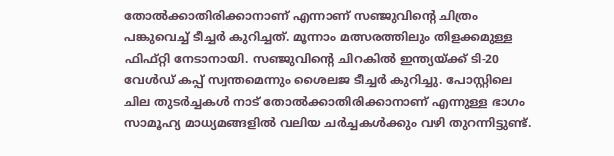തോല്‍ക്കാതിരിക്കാനാണ് എന്നാണ് സഞ്ജുവിന്‍റെ ചിത്രം പങ്കുവെച്ച് ടീച്ചര്‍ കുറിച്ചത്. മൂന്നാം മത്സരത്തിലും തിളക്കമുള്ള ഫിഫ്റ്റി നേടാനായി. സഞ്ജുവിന്‍റെ ചിറകില്‍ ഇന്ത്യയ്ക്ക് ടി-20 വേള്‍ഡ് കപ്പ് സ്വന്തമെന്നും ശൈലജ ടീച്ചര്‍ കുറിച്ചു. പോസ്റ്റിലെ ചില തുടര്‍ച്ചകള്‍ നാട് തോല്‍ക്കാതിരിക്കാനാണ് എന്നുള്ള ഭാഗം സാമൂഹ്യ മാധ്യമങ്ങളിൽ വലിയ ചര്‍ച്ചകൾക്കും വഴി തുറന്നിട്ടുണ്ട്.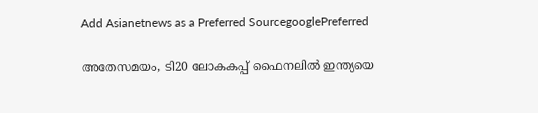Add Asianetnews as a Preferred SourcegooglePreferred

അതേസമയം, ടി20 ലോകകപ്പ് ഫൈനലിൽ ഇന്ത്യയെ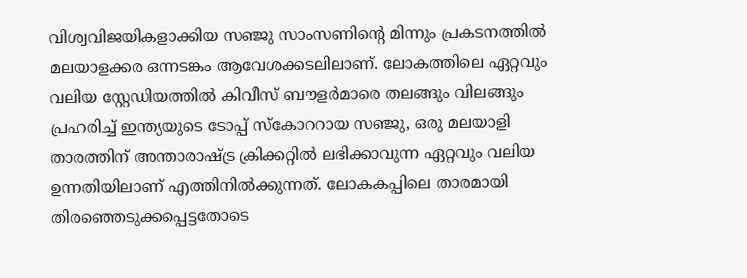വിശ്വവിജയികളാക്കിയ സഞ്ജു സാംസണിന്റെ മിന്നും പ്രകടനത്തിൽ മലയാളക്കര ഒന്നടങ്കം ആവേശക്കടലിലാണ്. ലോകത്തിലെ ഏറ്റവും വലിയ സ്റ്റേഡിയത്തിൽ കിവീസ് ബൗളർമാരെ തലങ്ങും വിലങ്ങും പ്രഹരിച്ച് ഇന്ത്യയുടെ ടോപ്പ് സ്കോററായ സഞ്ജു, ഒരു മലയാളി താരത്തിന് അന്താരാഷ്ട്ര ക്രിക്കറ്റിൽ ലഭിക്കാവുന്ന ഏറ്റവും വലിയ ഉന്നതിയിലാണ് എത്തിനിൽക്കുന്നത്. ലോകകപ്പിലെ താരമായി തിരഞ്ഞെടുക്കപ്പെട്ടതോടെ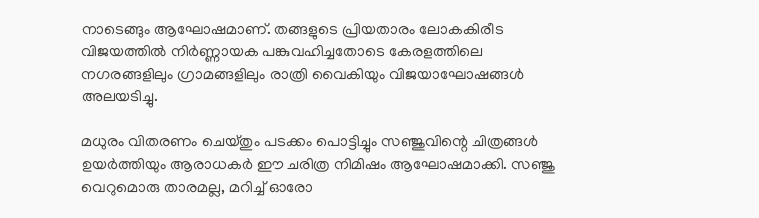നാടെങ്ങും ആഘോഷമാണ്. തങ്ങളുടെ പ്രിയതാരം ലോകകിരീട വിജയത്തിൽ നിർണ്ണായക പങ്കുവഹിച്ചതോടെ കേരളത്തിലെ നഗരങ്ങളിലും ഗ്രാമങ്ങളിലും രാത്രി വൈകിയും വിജയാഘോഷങ്ങൾ അലയടിച്ചു.

മധുരം വിതരണം ചെയ്തും പടക്കം പൊട്ടിച്ചും സഞ്ജുവിന്റെ ചിത്രങ്ങൾ ഉയർത്തിയും ആരാധകർ ഈ ചരിത്ര നിമിഷം ആഘോഷമാക്കി. സഞ്ജു വെറുമൊരു താരമല്ല, മറിച്ച് ഓരോ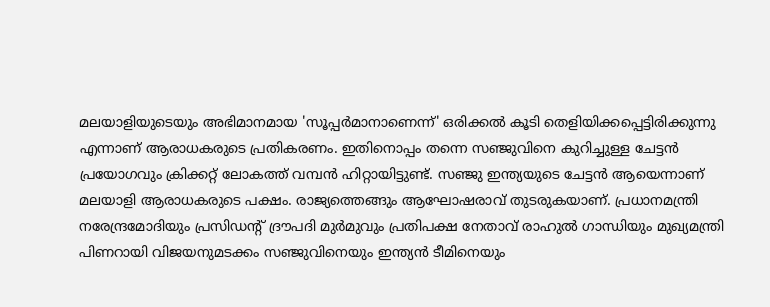മലയാളിയുടെയും അഭിമാനമായ 'സൂപ്പർമാനാണെന്ന്' ഒരിക്കൽ കൂടി തെളിയിക്കപ്പെട്ടിരിക്കുന്നു എന്നാണ് ആരാധകരുടെ പ്രതികരണം. ഇതിനൊപ്പം തന്നെ സഞ്ജുവിനെ കുറിച്ചുള്ള ചേട്ടൻ പ്രയോഗവും ക്രിക്കറ്റ് ലോകത്ത് വമ്പൻ ഹിറ്റായിട്ടുണ്ട്. സഞ്ജു ഇന്ത്യയുടെ ചേട്ടൻ ആയെന്നാണ് മലയാളി ആരാധകരുടെ പക്ഷം. രാജ്യത്തെങ്ങും ആഘോഷരാവ് തുടരുകയാണ്. പ്രധാനമന്ത്രി നരേന്ദ്രമോദിയും പ്രസിഡന്‍റ് ദ്രൗപദി മുർമുവും പ്രതിപക്ഷ നേതാവ് രാഹുൽ ഗാന്ധിയും മുഖ്യമന്ത്രി പിണറായി വിജയനുമടക്കം സഞ്ജുവിനെയും ഇന്ത്യൻ ടീമിനെയും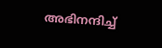അഭിനന്ദിച്ച്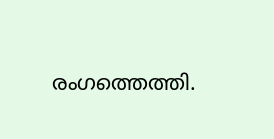രംഗത്തെത്തി.